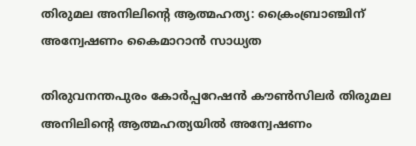തിരുമല അനിലിന്റെ ആത്മഹത്യ: ക്രൈംബ്രാഞ്ചിന് അന്വേഷണം കൈമാറാന്‍ സാധ്യത

തിരുവനന്തപുരം കോര്‍പ്പറേഷന്‍ കൗണ്‍സിലര്‍ തിരുമല അനിലിന്റെ ആത്മഹത്യയില്‍ അന്വേഷണം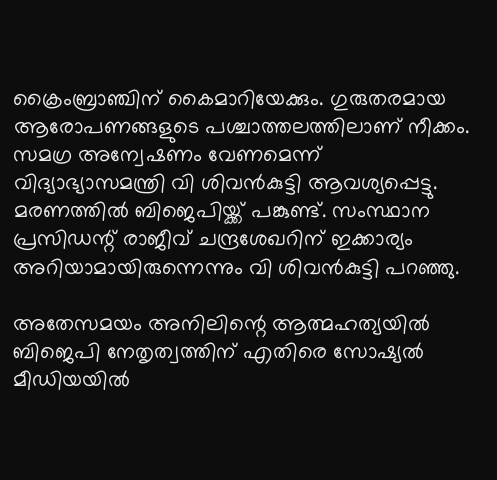ക്രൈംബ്രാഞ്ചിന് കൈമാറിയേക്കും. ഗുരുതരമായ ആരോപണങ്ങളുടെ പശ്ചാത്തലത്തിലാണ് നീക്കം. സമഗ്ര അന്വേഷണം വേണമെന്ന് വിദ്യാഭ്യാസമന്ത്രി വി ശിവന്‍കുട്ടി ആവശ്യപ്പെട്ടു. മരണത്തില്‍ ബിജെപിയ്ക്ക് പങ്കുണ്ട്. സംസ്ഥാന പ്രസിഡന്റ് രാജീവ് ചന്ദ്രശേഖറിന് ഇക്കാര്യം അറിയാമായിരുന്നെന്നും വി ശിവന്‍കുട്ടി പറഞ്ഞു.

അതേസമയം അനിലിന്റെ ആത്മഹത്യയില്‍ ബിജെപി നേതൃത്വത്തിന് എതിരെ സോഷ്യല്‍ മീഡിയയില്‍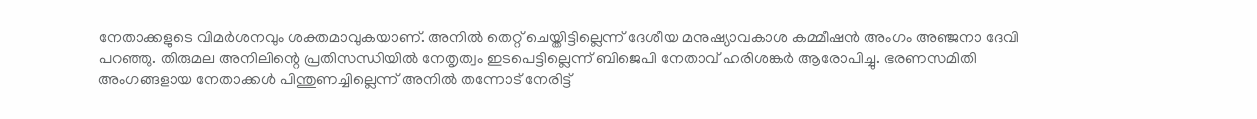നേതാക്കളുടെ വിമര്‍ശനവും ശക്തമാവുകയാണ്. അനില്‍ തെറ്റ് ചെയ്തിട്ടില്ലെന്ന് ദേശീയ മനുഷ്യാവകാശ കമ്മീഷന്‍ അംഗം അഞ്ജനാ ദേവി പറഞ്ഞു. തിരുമല അനിലിന്റെ പ്രതിസന്ധിയില്‍ നേതൃത്വം ഇടപെട്ടില്ലെന്ന് ബിജെപി നേതാവ് ഹരിശങ്കര്‍ ആരോപിച്ചു. ഭരണസമിതി അംഗങ്ങളായ നേതാക്കള്‍ പിന്തുണച്ചില്ലെന്ന് അനില്‍ തന്നോട് നേരിട്ട്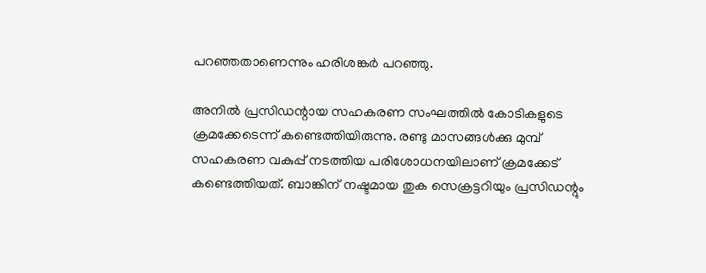പറഞ്ഞതാണെന്നും ഹരിശങ്കര്‍ പറഞ്ഞു.

അനില്‍ പ്രസിഡന്റായ സഹകരണ സംഘത്തില്‍ കോടികളുടെ ക്രമക്കേടെന്ന് കണ്ടെത്തിയിരുന്നു. രണ്ടു മാസങ്ങള്‍ക്കു മുമ്പ് സഹകരണ വകുപ്പ് നടത്തിയ പരിശോധനയിലാണ് ക്രമക്കേട് കണ്ടെത്തിയത്. ബാങ്കിന് നഷ്ടമായ തുക സെക്രട്ടറിയും പ്രസിഡന്റും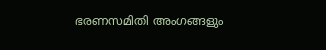ഭരണസമിതി അംഗങ്ങളും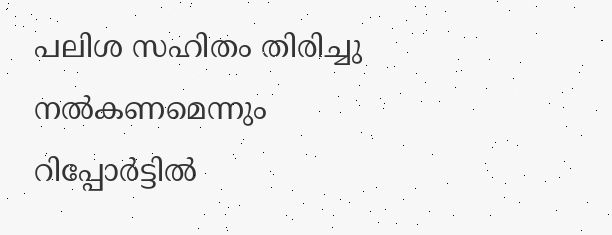പലിശ സഹിതം തിരിച്ചു നല്‍കണമെന്നും റിപ്പോര്‍ട്ടില്‍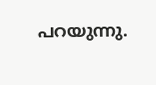പറയുന്നു.